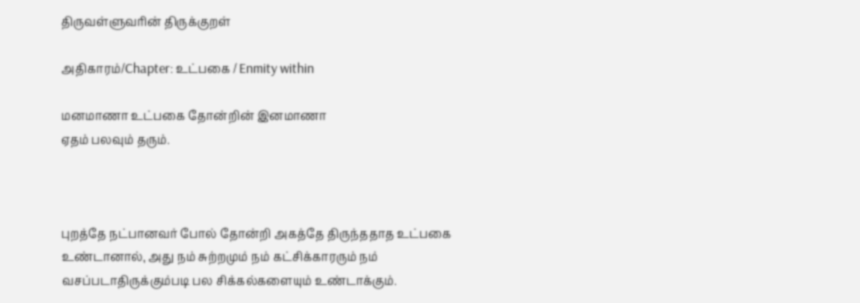திருவள்ளுவரின் திருக்குறள்

அதிகாரம்/Chapter: உட்பகை / Enmity within

மனமாணா உட்பகை தோன்றின் இனமாணா
ஏதம் பலவும் தரும்.



புறத்தே நட்பானவர் போல் தோன்றி அகத்தே திருந்ததாத உட்பகை உண்டானால், அது நம் சுற்றமும் நம் கட்சிக்காரரும் நம் வசப்படாதிருக்கும்படி பல சிக்கல்களையும் உண்டாக்கும்.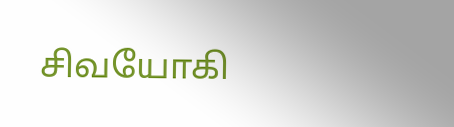சிவயோகி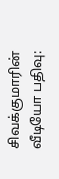சிவக்குமாரின் வீடியோ பதிவு: